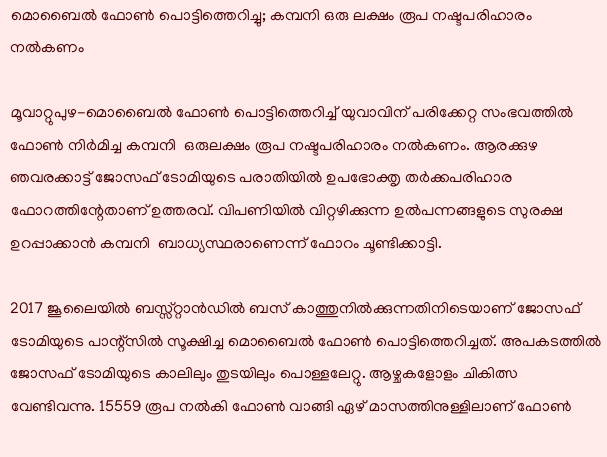മൊബൈല്‍ ഫോണ്‍ പൊട്ടിത്തെറിച്ചു; കമ്പനി ഒരു ലക്ഷം രൂപ നഷ്ടപരിഹാരം നല്‍കണം

മൂവാറ്റുപുഴ-മൊബൈല്‍ ഫോണ്‍ പൊട്ടിത്തെറിച്ച് യുവാവിന് പരിക്കേറ്റ സംഭവത്തില്‍ ഫോണ്‍ നിര്‍മിച്ച കമ്പനി  ഒരുലക്ഷം രൂപ നഷ്ടപരിഹാരം നല്‍കണം. ആരക്കുഴ ഞവരക്കാട്ട് ജോസഫ് ടോമിയുടെ പരാതിയില്‍ ഉപഭോക്തൃ തര്‍ക്കപരിഹാര ഫോറത്തിന്റേതാണ് ഉത്തരവ്. വിപണിയില്‍ വിറ്റഴിക്കുന്ന ഉല്‍പന്നങ്ങളുടെ സുരക്ഷ ഉറപ്പാക്കാന്‍ കമ്പനി  ബാധ്യസ്ഥരാണെന്ന് ഫോറം ചൂണ്ടിക്കാട്ടി.

2017 ജൂലൈയില്‍ ബസ്സ്റ്റാന്‍ഡില്‍ ബസ് കാത്തുനില്‍ക്കുന്നതിനിടെയാണ് ജോസഫ് ടോമിയുടെ പാന്റ്സില്‍ സൂക്ഷിച്ച മൊബൈല്‍ ഫോണ്‍ പൊട്ടിത്തെറിച്ചത്. അപകടത്തില്‍ ജോസഫ് ടോമിയുടെ കാലിലും തുടയിലും പൊള്ളലേറ്റു. ആഴ്ചകളോളം ചികിത്സ വേണ്ടിവന്നു. 15559 രൂപ നല്‍കി ഫോണ്‍ വാങ്ങി ഏഴ് മാസത്തിനുള്ളിലാണ് ഫോണ്‍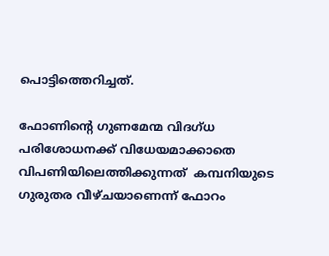പൊട്ടിത്തെറിച്ചത്.

ഫോണിന്റെ ഗുണമേന്മ വിദഗ്ധ പരിശോധനക്ക് വിധേയമാക്കാതെ വിപണിയിലെത്തിക്കുന്നത്  കമ്പനിയുടെ ഗുരുതര വീഴ്ചയാണെന്ന് ഫോറം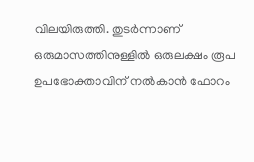വിലയിരുത്തി. തുടര്‍ന്നാണ് ഒരുമാസത്തിനുള്ളില്‍ ഒരുലക്ഷം രൂപ ഉപഭോക്താവിന് നല്‍കാന്‍ ഫോറം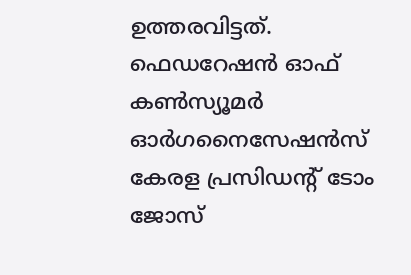ഉത്തരവിട്ടത്. ഫെഡറേഷന്‍ ഓഫ് കണ്‍സ്യൂമര്‍ ഓര്‍ഗനൈസേഷന്‍സ് കേരള പ്രസിഡന്റ് ടോം ജോസ്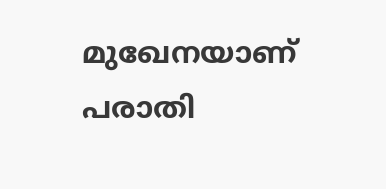മുഖേനയാണ് പരാതി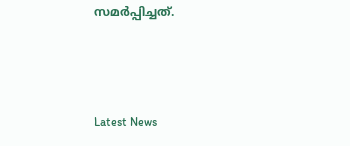സമര്‍പ്പിച്ചത്.



Latest News